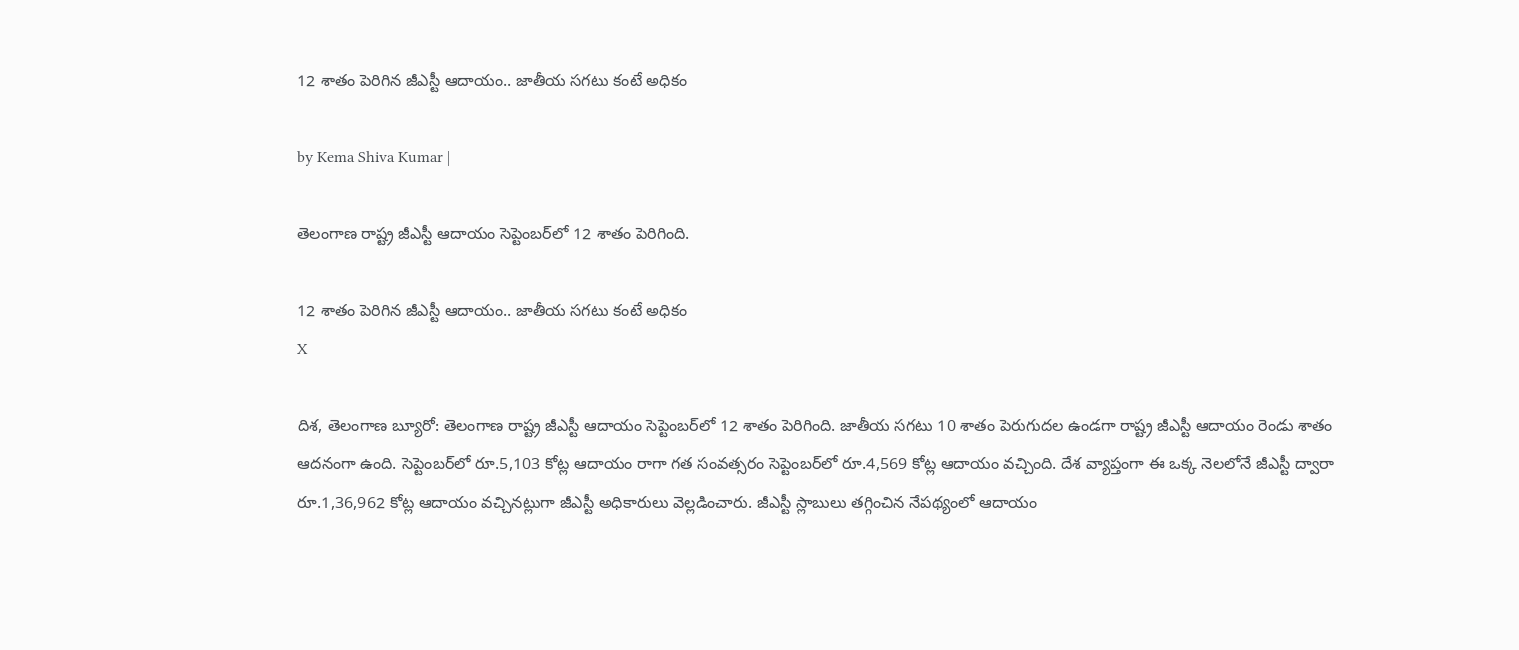12 శాతం పెరిగిన జీఎస్టీ ఆదాయం.. జాతీయ సగటు కంటే అధికం

by Kema Shiva Kumar |

తెలంగాణ రాష్ట్ర జీఎస్టీ ఆదాయం సెప్టెంబర్‌లో 12 శాతం పెరిగింది.

12 శాతం పెరిగిన జీఎస్టీ ఆదాయం.. జాతీయ సగటు కంటే అధికం
X

దిశ, తెలంగాణ బ్యూరో: తెలంగాణ రాష్ట్ర జీఎస్టీ ఆదాయం సెప్టెంబర్‌లో 12 శాతం పెరిగింది. జాతీయ సగటు 10 శాతం పెరుగుదల ఉండగా రాష్ట్ర జీఎస్టీ ఆదాయం రెండు శాతం ఆదనంగా ఉంది. సెప్టెంబర్‌లో రూ.5,103 కోట్ల ఆదాయం రాగా గత సంవత్సరం సెప్టెంబర్‌లో రూ.4,569 కోట్ల ఆదాయం వచ్చింది. దేశ వ్యాప్తంగా ఈ ఒక్క నెలలోనే జీఎస్టీ ద్వారా రూ.1,36,962 కోట్ల ఆదాయం వచ్చినట్లుగా జీఎస్టీ అధికారులు వెల్లడించారు. జీఎస్టీ స్లాబులు తగ్గించిన నేపథ్యంలో ఆదాయం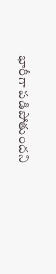భారీగా పడిపోతుందని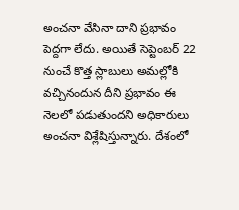అంచనా వేసినా దాని ప్రభావం పెద్దగా లేదు. అయితే సెప్టెంబర్ 22 నుంచే కొత్త స్లాబులు అమల్లోకి వచ్చినందున దీని ప్రభావం ఈ నెలలో పడుతుందని అధికారులు అంచనా విశ్లేషిస్తున్నారు. దేశంలో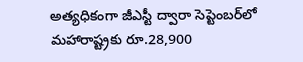అత్యధికంగా జీఎస్టీ ద్వారా సెప్టెంబర్‌లో మహారాష్ట్రకు రూ.28,900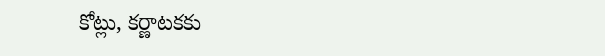కోట్లు, కర్ణాటకకు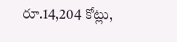రూ.14,204 కోట్లు,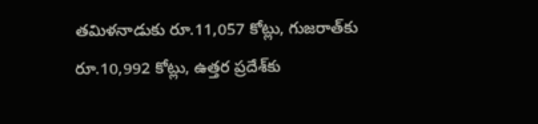తమిళనాడుకు రూ.11,057 కోట్లు, గుజరాత్‌కు రూ.10,992 కోట్లు, ఉత్తర ప్రదేశ్‌కు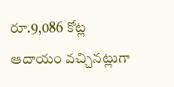రూ.9,086 కోట్ల ఆదాయం వచ్చినట్లుగా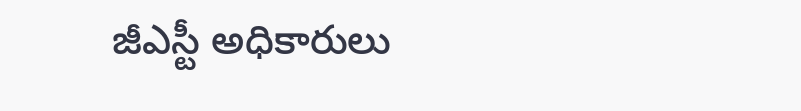జీఎస్టీ అధికారులు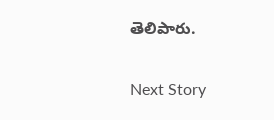తెలిపారు.

Next Story